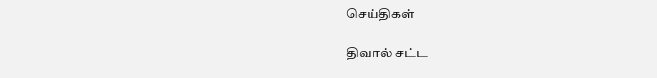செய்திகள்

திவால் சட்ட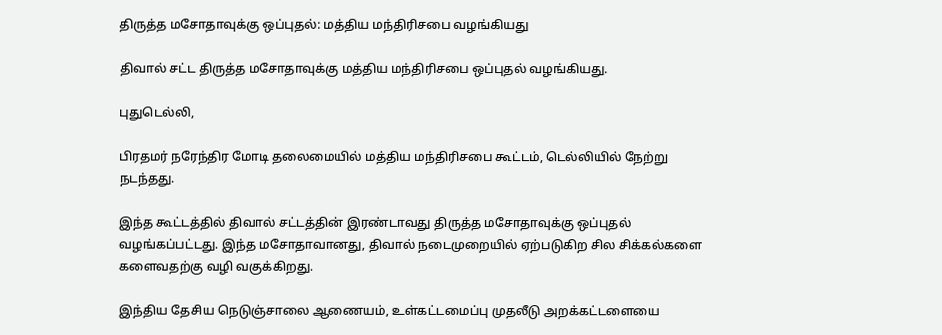திருத்த மசோதாவுக்கு ஒப்புதல்: மத்திய மந்திரிசபை வழங்கியது

திவால் சட்ட திருத்த மசோதாவுக்கு மத்திய மந்திரிசபை ஒப்புதல் வழங்கியது.

புதுடெல்லி,

பிரதமர் நரேந்திர மோடி தலைமையில் மத்திய மந்திரிசபை கூட்டம், டெல்லியில் நேற்று நடந்தது.

இந்த கூட்டத்தில் திவால் சட்டத்தின் இரண்டாவது திருத்த மசோதாவுக்கு ஒப்புதல் வழங்கப்பட்டது. இந்த மசோதாவானது, திவால் நடைமுறையில் ஏற்படுகிற சில சிக்கல்களை களைவதற்கு வழி வகுக்கிறது.

இந்திய தேசிய நெடுஞ்சாலை ஆணையம், உள்கட்டமைப்பு முதலீடு அறக்கட்டளையை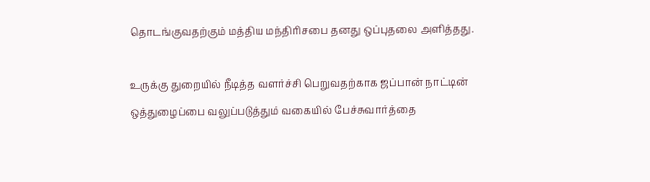தொடங்குவதற்கும் மத்திய மந்திரிசபை தனது ஒப்புதலை அளித்தது.

உருக்கு துறையில் நீடித்த வளர்ச்சி பெறுவதற்காக ஜப்பான் நாட்டின் ஒத்துழைப்பை வலுப்படுத்தும் வகையில் பேச்சுவார்த்தை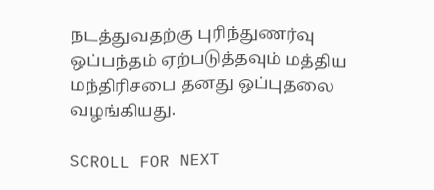நடத்துவதற்கு புரிந்துணர்வு ஒப்பந்தம் ஏற்படுத்தவும் மத்திய மந்திரிசபை தனது ஒப்புதலை வழங்கியது.

SCROLL FOR NEXT